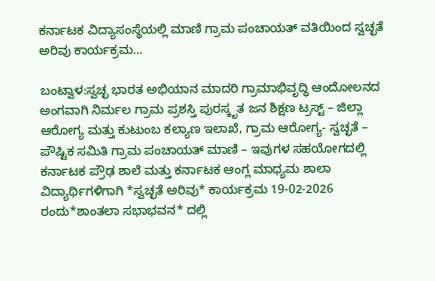ಕರ್ನಾಟಕ ವಿದ್ಯಾಸಂಸ್ಥೆಯಲ್ಲಿ ಮಾಣಿ ಗ್ರಾಮ ಪಂಚಾಯತ್ ವತಿಯಿಂದ ಸ್ವಚ್ಛತೆ ಅರಿವು ಕಾರ್ಯಕ್ರಮ…

ಬಂಟ್ವಾಳ:ಸ್ವಚ್ಛ ಭಾರತ ಅಭಿಯಾನ ಮಾದರಿ ಗ್ರಾಮಾಭಿವೃದ್ಧಿ ಆಂದೋಲನದ ಅಂಗವಾಗಿ ನಿರ್ಮಲ ಗ್ರಾಮ ಪ್ರಶಸ್ತಿ ಪುರಸ್ಕೃತ ಜನ ಶಿಕ್ಷಣ ಟ್ರಸ್ಟ್ – ಜಿಲ್ಲಾ ಆರೋಗ್ಯ ಮತ್ತು ಕುಟುಂಬ ಕಲ್ಯಾಣ ಇಲಾಖೆ, ಗ್ರಾಮ ಆರೋಗ್ಯ- ಸ್ವಚ್ಛತೆ – ಪೌಷ್ಟಿಕ ಸಮಿತಿ ಗ್ರಾಮ ಪಂಚಾಯತ್ ಮಾಣಿ – ಇವುಗಳ ಸಹಯೋಗದಲ್ಲಿ ಕರ್ನಾಟಕ ಪ್ರೌಢ ಶಾಲೆ ಮತ್ತು ಕರ್ನಾಟಕ ಆಂಗ್ಲ ಮಾಧ್ಯಮ ಶಾಲಾ ವಿದ್ಯಾರ್ಥಿಗಳಿಗಾಗಿ *ಸ್ವಚ್ಛತೆ ಅರಿವು* ಕಾರ್ಯಕ್ರಮ 19-02-2026 ರಂದು*ಶಾಂತಲಾ ಸಭಾಭವನ* ದಲ್ಲಿ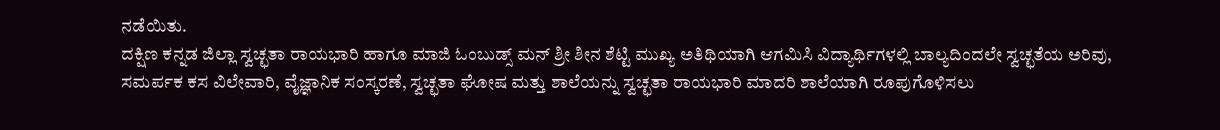ನಡೆಯಿತು.
ದಕ್ಷಿಣ ಕನ್ನಡ ಜಿಲ್ಲಾ ಸ್ವಚ್ಛತಾ ರಾಯಭಾರಿ ಹಾಗೂ ಮಾಜಿ ಓಂಬುಡ್ಸ್ ಮನ್ ಶ್ರೀ ಶೀನ ಶೆಟ್ಟಿ ಮುಖ್ಯ ಅತಿಥಿಯಾಗಿ ಆಗಮಿಸಿ ವಿದ್ಯಾರ್ಥಿಗಳಲ್ಲಿ ಬಾಲ್ಯದಿಂದಲೇ ಸ್ವಚ್ಛತೆಯ ಅರಿವು, ಸಮರ್ಪಕ ಕಸ ವಿಲೇವಾರಿ, ವೈಜ್ಞಾನಿಕ ಸಂಸ್ಕರಣೆ, ಸ್ವಚ್ಛತಾ ಘೋಷ ಮತ್ತು ಶಾಲೆಯನ್ನು ಸ್ವಚ್ಛತಾ ರಾಯಭಾರಿ ಮಾದರಿ ಶಾಲೆಯಾಗಿ ರೂಪುಗೊಳಿಸಲು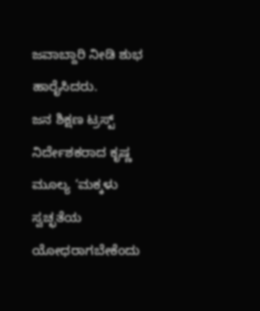ಜವಾಬ್ದಾರಿ ನೀಡಿ ಶುಭ ಹಾರೈಸಿದರು.
ಜನ ಶಿಕ್ಷಣ ಟ್ರಸ್ಟ್ ನಿರ್ದೇಶಕರಾದ ಕೃಷ್ಣ ಮೂಲ್ಯ ‘ಮಕ್ಕಳು ಸ್ವಚ್ಛತೆಯ ಯೋಧರಾಗಬೇಕೆಂದು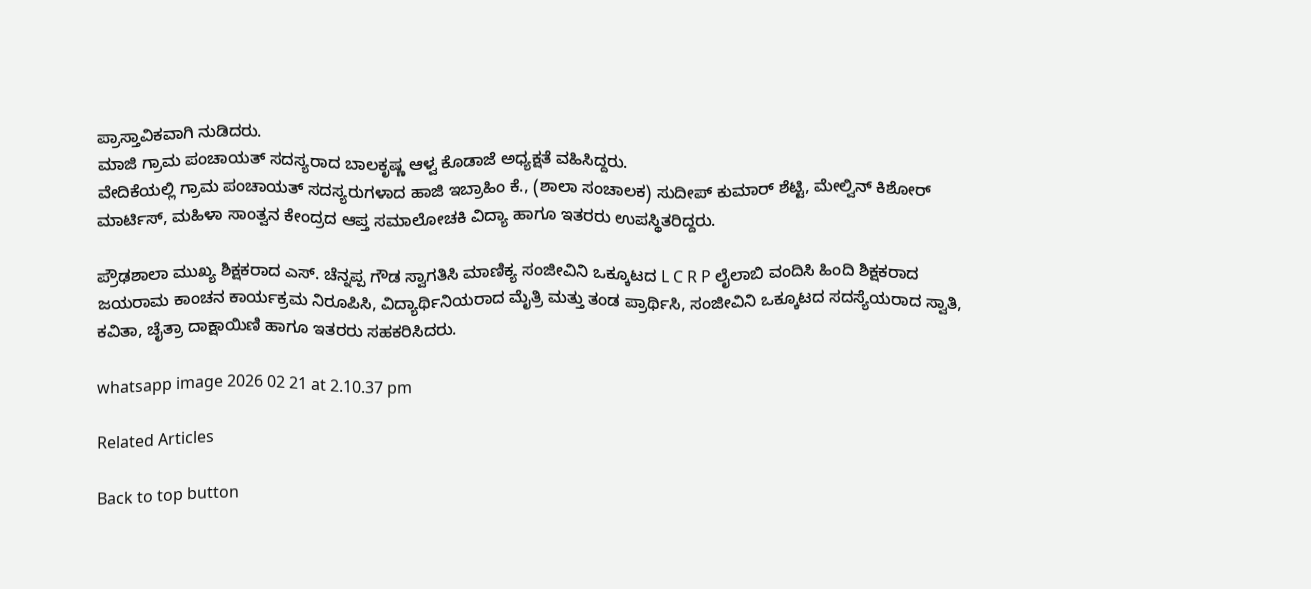ಪ್ರಾಸ್ತಾವಿಕವಾಗಿ ನುಡಿದರು.
ಮಾಜಿ ಗ್ರಾಮ ಪಂಚಾಯತ್ ಸದಸ್ಯರಾದ ಬಾಲಕೃಷ್ಣ ಆಳ್ವ ಕೊಡಾಜೆ ಅಧ್ಯಕ್ಷತೆ ವಹಿಸಿದ್ದರು.
ವೇದಿಕೆಯಲ್ಲಿ ಗ್ರಾಮ ಪಂಚಾಯತ್ ಸದಸ್ಯರುಗಳಾದ ಹಾಜಿ ಇಬ್ರಾಹಿಂ ಕೆ., (ಶಾಲಾ ಸಂಚಾಲಕ) ಸುದೀಪ್ ಕುಮಾರ್ ಶೆಟ್ಟಿ, ಮೇಲ್ವಿನ್ ಕಿಶೋರ್ ಮಾರ್ಟಿಸ್, ಮಹಿಳಾ ಸಾಂತ್ವನ ಕೇಂದ್ರದ ಆಪ್ತ ಸಮಾಲೋಚಕಿ ವಿದ್ಯಾ ಹಾಗೂ ಇತರರು ಉಪಸ್ಥಿತರಿದ್ದರು.

ಪ್ರೌಢಶಾಲಾ ಮುಖ್ಯ ಶಿಕ್ಷಕರಾದ ಎಸ್. ಚೆನ್ನಪ್ಪ ಗೌಡ ಸ್ವಾಗತಿಸಿ ಮಾಣಿಕ್ಯ ಸಂಜೀವಿನಿ ಒಕ್ಕೂಟದ L C R P ಲೈಲಾಬಿ ವಂದಿಸಿ ಹಿಂದಿ ಶಿಕ್ಷಕರಾದ ಜಯರಾಮ ಕಾಂಚನ ಕಾರ್ಯಕ್ರಮ ನಿರೂಪಿಸಿ, ವಿದ್ಯಾರ್ಥಿನಿಯರಾದ ಮೈತ್ರಿ ಮತ್ತು ತಂಡ ಪ್ರಾರ್ಥಿಸಿ, ಸಂಜೀವಿನಿ ಒಕ್ಕೂಟದ ಸದಸ್ಯೆಯರಾದ ಸ್ವಾತಿ, ಕವಿತಾ, ಚೈತ್ರಾ ದಾಕ್ಷಾಯಿಣಿ ಹಾಗೂ ಇತರರು ಸಹಕರಿಸಿದರು.

whatsapp image 2026 02 21 at 2.10.37 pm

Related Articles

Back to top button